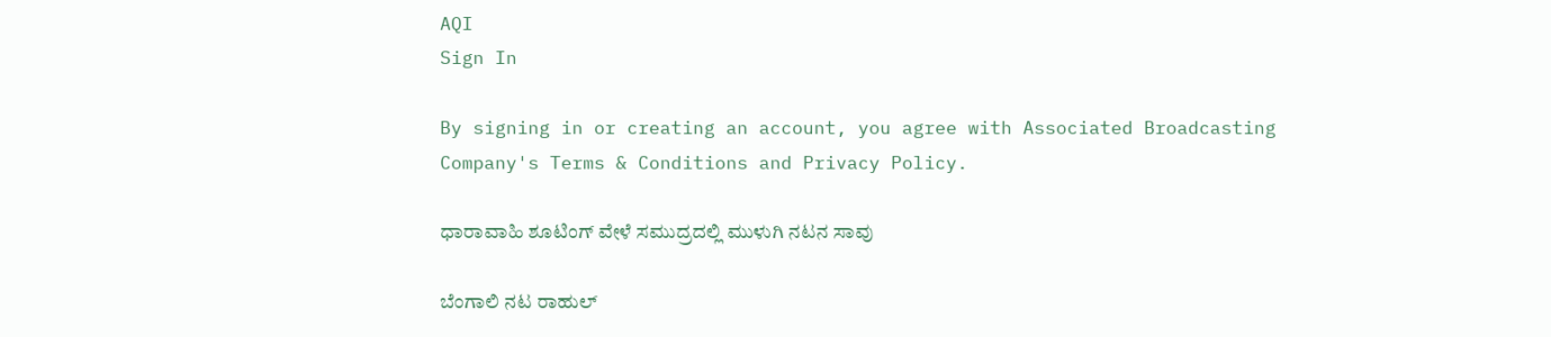AQI
Sign In

By signing in or creating an account, you agree with Associated Broadcasting Company's Terms & Conditions and Privacy Policy.

ಧಾರಾವಾಹಿ ಶೂಟಿಂಗ್ ವೇಳೆ ಸಮುದ್ರದಲ್ಲಿ ಮುಳುಗಿ ನಟನ ಸಾವು

ಬೆಂಗಾಲಿ ನಟ ರಾಹುಲ್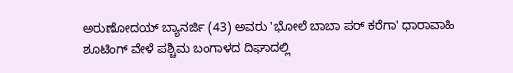ಅರುಣೋದಯ್ ಬ್ಯಾನರ್ಜಿ (43) ಅವರು 'ಭೋಲೆ ಬಾಬಾ ಪರ್ ಕರೆಗಾ' ಧಾರಾವಾಹಿ ಶೂಟಿಂಗ್ ವೇಳೆ ಪಶ್ಚಿಮ ಬಂಗಾಳದ ದಿಘಾದಲ್ಲಿ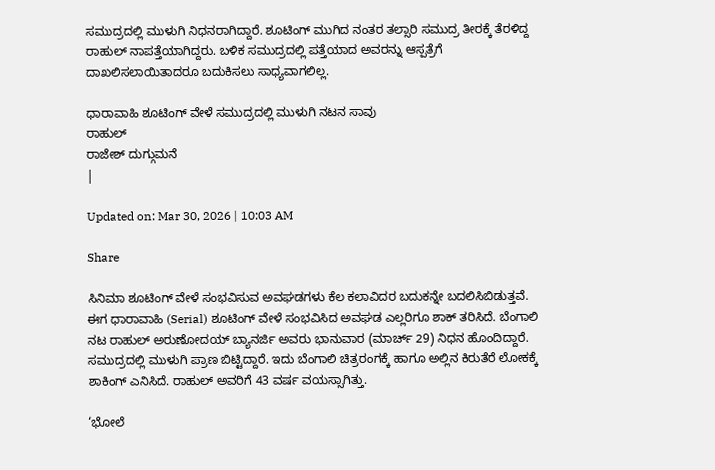ಸಮುದ್ರದಲ್ಲಿ ಮುಳುಗಿ ನಿಧನರಾಗಿದ್ದಾರೆ. ಶೂಟಿಂಗ್ ಮುಗಿದ ನಂತರ ತಲ್ಸಾರಿ ಸಮುದ್ರ ತೀರಕ್ಕೆ ತೆರಳಿದ್ದ ರಾಹುಲ್ ನಾಪತ್ತೆಯಾಗಿದ್ದರು. ಬಳಿಕ ಸಮುದ್ರದಲ್ಲಿ ಪತ್ತೆಯಾದ ಅವರನ್ನು ಆಸ್ಪತ್ರೆಗೆ ದಾಖಲಿಸಲಾಯಿತಾದರೂ ಬದುಕಿಸಲು ಸಾಧ್ಯವಾಗಲಿಲ್ಲ.

ಧಾರಾವಾಹಿ ಶೂಟಿಂಗ್ ವೇಳೆ ಸಮುದ್ರದಲ್ಲಿ ಮುಳುಗಿ ನಟನ ಸಾವು
ರಾಹುಲ್
ರಾಜೇಶ್ ದುಗ್ಗುಮನೆ
|

Updated on: Mar 30, 2026 | 10:03 AM

Share

ಸಿನಿಮಾ ಶೂಟಿಂಗ್ ವೇಳೆ ಸಂಭವಿಸುವ ಅವಘಡಗಳು ಕೆಲ ಕಲಾವಿದರ ಬದುಕನ್ನೇ ಬದಲಿಸಿಬಿಡುತ್ತವೆ. ಈಗ ಧಾರಾವಾಹಿ (Serial) ಶೂಟಿಂಗ್ ವೇಳೆ ಸಂಭವಿಸಿದ ಅವಘಡ ಎಲ್ಲರಿಗೂ ಶಾಕ್ ತರಿಸಿದೆ. ಬೆಂಗಾಲಿ ನಟ ರಾಹುಲ್ ಅರುಣೋದಯ್ ಬ್ಯಾನರ್ಜಿ ಅವರು ಭಾನುವಾರ (ಮಾರ್ಚ್ 29) ನಿಧನ ಹೊಂದಿದ್ದಾರೆ. ಸಮುದ್ರದಲ್ಲಿ ಮುಳುಗಿ ಪ್ರಾಣ ಬಿಟ್ಟಿದ್ದಾರೆ. ಇದು ಬೆಂಗಾಲಿ ಚಿತ್ರರಂಗಕ್ಕೆ ಹಾಗೂ ಅಲ್ಲಿನ ಕಿರುತೆರೆ ಲೋಕಕ್ಕೆ ಶಾಕಿಂಗ್ ಎನಿಸಿದೆ. ರಾಹುಲ್ ಅವರಿಗೆ 43 ವರ್ಷ ವಯಸ್ಸಾಗಿತ್ತು.

‘ಭೋಲೆ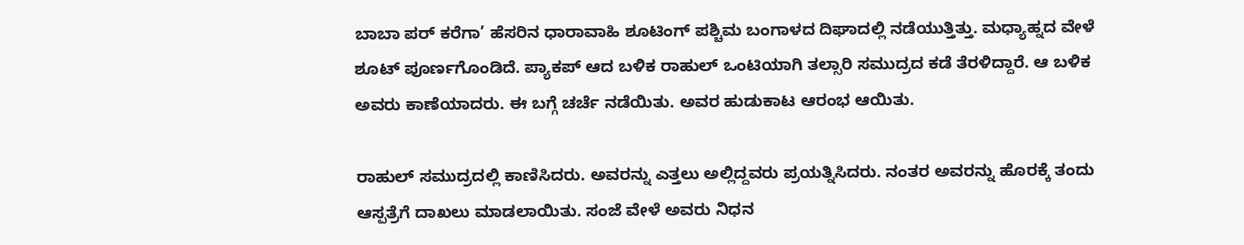ಬಾಬಾ ಪರ್ ಕರೆಗಾ’ ಹೆಸರಿನ ಧಾರಾವಾಹಿ ಶೂಟಿಂಗ್ ಪಶ್ಚಿಮ ಬಂಗಾಳದ ದಿಘಾದಲ್ಲಿ ನಡೆಯುತ್ತಿತ್ತು. ಮಧ್ಯಾಹ್ನದ ವೇಳೆ ಶೂಟ್ ಪೂರ್ಣಗೊಂಡಿದೆ. ಪ್ಯಾಕಪ್ ಆದ ಬಳಿಕ ರಾಹುಲ್ ಒಂಟಿಯಾಗಿ ತಲ್ಸಾರಿ ಸಮುದ್ರದ ಕಡೆ ತೆರಳಿದ್ದಾರೆ. ಆ ಬಳಿಕ ಅವರು ಕಾಣೆಯಾದರು. ಈ ಬಗ್ಗೆ ಚರ್ಚೆ ನಡೆಯಿತು. ಅವರ ಹುಡುಕಾಟ ಆರಂಭ ಆಯಿತು.

ರಾಹುಲ್ ಸಮುದ್ರದಲ್ಲಿ ಕಾಣಿಸಿದರು. ಅವರನ್ನು ಎತ್ತಲು ಅಲ್ಲಿದ್ದವರು ಪ್ರಯತ್ನಿಸಿದರು. ನಂತರ ಅವರನ್ನು ಹೊರಕ್ಕೆ ತಂದು ಆಸ್ಪತ್ರೆಗೆ ದಾಖಲು ಮಾಡಲಾಯಿತು. ಸಂಜೆ ವೇಳೆ ಅವರು ನಿಧನ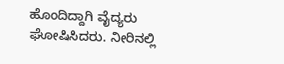ಹೊಂದಿದ್ದಾಗಿ ವೈದ್ಯರು ಘೋಷಿಸಿದರು. ನೀರಿನಲ್ಲಿ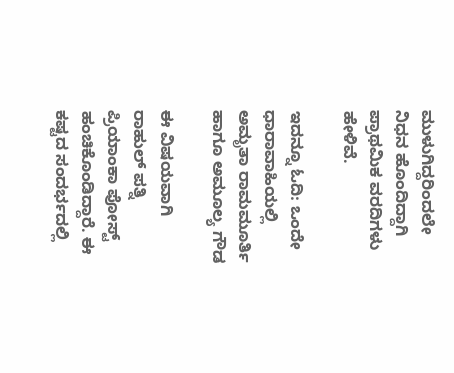ಮುಳುಗಿದ್ದರಿಂದಲೇ ನಿಧನ ಹೊಂದಿದ್ದಾಗಿ ಪ್ರಾಥಮಿಕ ವರದಿಗಳು ಹೇಳಿವೆ.

ಇದನ್ನೂ ಓದಿ: ಒಂದೇ ಧಾರಾವಾಹಿಯಲ್ಲಿ ಅಮೃತಾ ರಾಮಮೂರ್ತಿ ಹಾಗೂ ಅಮೂಲ್ಯ ಗೌಡ

ಈ ವಿಷಯವಾಗಿ ರಾಹುಲ್ ಪತ್ನಿ ಪ್ರಿಯಾಂಕಾ ಪೋಸ್ಟ್ ಹಂಚಿಕೊಂಡಿದ್ದಾರೆ. ಈ ಕಷ್ಟದ ಸಂದರ್ಭದಲ್ಲಿ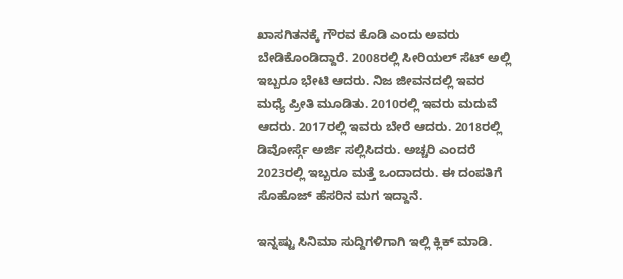ಖಾಸಗಿತನಕ್ಕೆ ಗೌರವ ಕೊಡಿ ಎಂದು ಅವರು ಬೇಡಿಕೊಂಡಿದ್ದಾರೆ. 2008ರಲ್ಲಿ ಸೀರಿಯಲ್ ಸೆಟ್ ಅಲ್ಲಿ ಇಬ್ಬರೂ ಭೇಟಿ ಆದರು. ನಿಜ ಜೀವನದಲ್ಲಿ ಇವರ ಮಧ್ಯೆ ಪ್ರೀತಿ ಮೂಡಿತು. 2010ರಲ್ಲಿ ಇವರು ಮದುವೆ ಆದರು. 2017ರಲ್ಲಿ ಇವರು ಬೇರೆ ಆದರು. 2018ರಲ್ಲಿ ಡಿವೋರ್ಸ್ಗೆ ಅರ್ಜಿ ಸಲ್ಲಿಸಿದರು. ಅಚ್ಚರಿ ಎಂದರೆ 2023ರಲ್ಲಿ ಇಬ್ಬರೂ ಮತ್ತೆ ಒಂದಾದರು. ಈ ದಂಪತಿಗೆ ಸೊಹೊಜ್ ಹೆಸರಿನ ಮಗ ಇದ್ದಾನೆ.

ಇನ್ನಷ್ಟು ಸಿನಿಮಾ ಸುದ್ದಿಗಳಿಗಾಗಿ ಇಲ್ಲಿ ಕ್ಲಿಕ್ ಮಾಡಿ.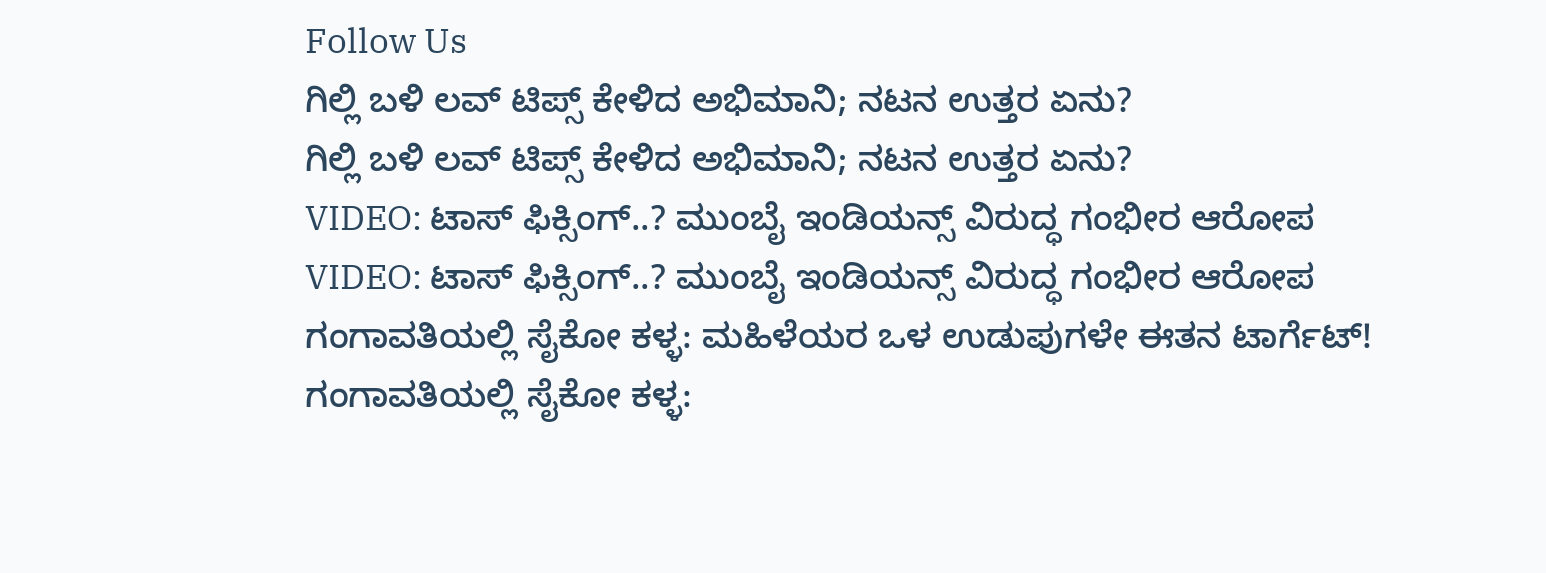Follow Us
ಗಿಲ್ಲಿ ಬಳಿ ಲವ್ ಟಿಪ್ಸ್ ಕೇಳಿದ ಅಭಿಮಾನಿ; ನಟನ ಉತ್ತರ ಏನು?
ಗಿಲ್ಲಿ ಬಳಿ ಲವ್ ಟಿಪ್ಸ್ ಕೇಳಿದ ಅಭಿಮಾನಿ; ನಟನ ಉತ್ತರ ಏನು?
VIDEO: ಟಾಸ್ ಫಿಕ್ಸಿಂಗ್..? ಮುಂಬೈ ಇಂಡಿಯನ್ಸ್ ವಿರುದ್ಧ ಗಂಭೀರ ಆರೋಪ
VIDEO: ಟಾಸ್ ಫಿಕ್ಸಿಂಗ್..? ಮುಂಬೈ ಇಂಡಿಯನ್ಸ್ ವಿರುದ್ಧ ಗಂಭೀರ ಆರೋಪ
ಗಂಗಾವತಿಯಲ್ಲಿ ಸೈಕೋ ಕಳ್ಳ: ಮಹಿಳೆಯರ ಒಳ ಉಡುಪುಗಳೇ ಈತನ ಟಾರ್ಗೆಟ್!
ಗಂಗಾವತಿಯಲ್ಲಿ ಸೈಕೋ ಕಳ್ಳ: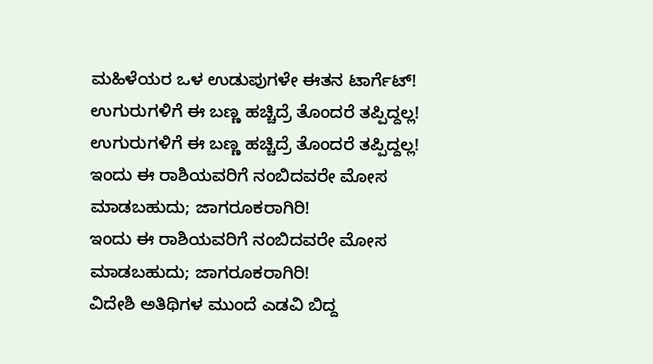ಮಹಿಳೆಯರ ಒಳ ಉಡುಪುಗಳೇ ಈತನ ಟಾರ್ಗೆಟ್!
ಉಗುರುಗಳಿಗೆ ಈ ಬಣ್ಣ ಹಚ್ಚಿದ್ರೆ ತೊಂದರೆ ತಪ್ಪಿದ್ದಲ್ಲ!
ಉಗುರುಗಳಿಗೆ ಈ ಬಣ್ಣ ಹಚ್ಚಿದ್ರೆ ತೊಂದರೆ ತಪ್ಪಿದ್ದಲ್ಲ!
ಇಂದು ಈ ರಾಶಿಯವರಿಗೆ ನಂಬಿದವರೇ ಮೋಸ ಮಾಡಬಹುದು; ಜಾಗರೂಕರಾಗಿರಿ!
ಇಂದು ಈ ರಾಶಿಯವರಿಗೆ ನಂಬಿದವರೇ ಮೋಸ ಮಾಡಬಹುದು; ಜಾಗರೂಕರಾಗಿರಿ!
ವಿದೇಶಿ ಅತಿಥಿಗಳ ಮುಂದೆ ಎಡವಿ ಬಿದ್ದ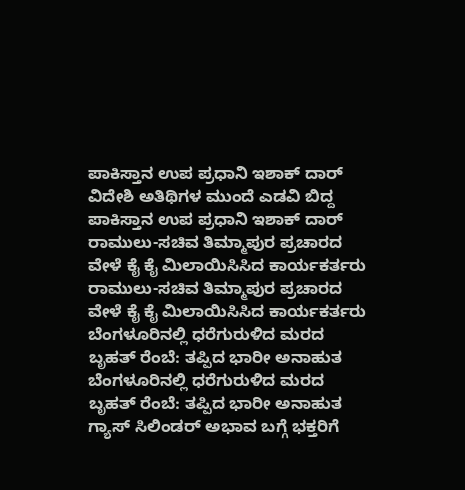ಪಾಕಿಸ್ತಾನ ಉಪ ಪ್ರಧಾನಿ ಇಶಾಕ್ ದಾರ್
ವಿದೇಶಿ ಅತಿಥಿಗಳ ಮುಂದೆ ಎಡವಿ ಬಿದ್ದ ಪಾಕಿಸ್ತಾನ ಉಪ ಪ್ರಧಾನಿ ಇಶಾಕ್ ದಾರ್
ರಾಮುಲು-ಸಚಿವ ತಿಮ್ಮಾಪುರ ಪ್ರಚಾರದ ವೇಳೆ ಕೈ ಕೈ ಮಿಲಾಯಿಸಿಸಿದ ಕಾರ್ಯಕರ್ತರು
ರಾಮುಲು-ಸಚಿವ ತಿಮ್ಮಾಪುರ ಪ್ರಚಾರದ ವೇಳೆ ಕೈ ಕೈ ಮಿಲಾಯಿಸಿಸಿದ ಕಾರ್ಯಕರ್ತರು
ಬೆಂಗಳೂರಿನಲ್ಲಿ ಧರೆಗುರುಳಿದ ಮರದ ಬೃಹತ್ ರೆಂಬೆ: ತಪ್ಪಿದ ಭಾರೀ ಅನಾಹುತ
ಬೆಂಗಳೂರಿನಲ್ಲಿ ಧರೆಗುರುಳಿದ ಮರದ ಬೃಹತ್ ರೆಂಬೆ: ತಪ್ಪಿದ ಭಾರೀ ಅನಾಹುತ
ಗ್ಯಾಸ್ ಸಿಲಿಂಡರ್ ಅಭಾವ ಬಗ್ಗೆ ಭಕ್ತರಿಗೆ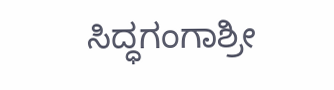ಸಿದ್ಧಗಂಗಾಶ್ರೀ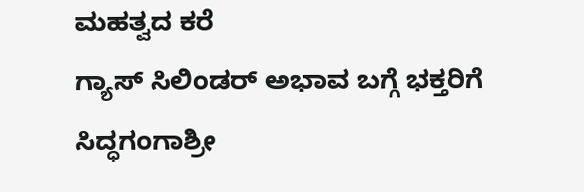ಮಹತ್ವದ ಕರೆ
ಗ್ಯಾಸ್ ಸಿಲಿಂಡರ್ ಅಭಾವ ಬಗ್ಗೆ ಭಕ್ತರಿಗೆ ಸಿದ್ಧಗಂಗಾಶ್ರೀ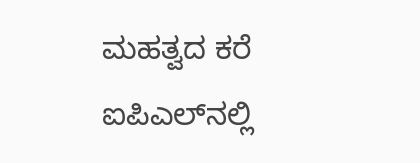ಮಹತ್ವದ ಕರೆ
ಐಪಿಎಲ್‌ನಲ್ಲಿ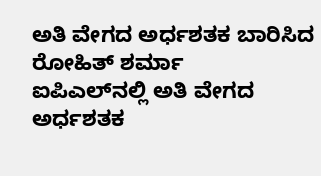ಅತಿ ವೇಗದ ಅರ್ಧಶತಕ ಬಾರಿಸಿದ ರೋಹಿತ್ ಶರ್ಮಾ
ಐಪಿಎಲ್‌ನಲ್ಲಿ ಅತಿ ವೇಗದ ಅರ್ಧಶತಕ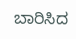ಬಾರಿಸಿದ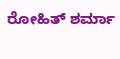ರೋಹಿತ್ ಶರ್ಮಾ